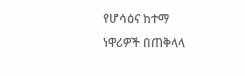የሆሳዕና ከተማ ነዋሪዎች በጠቅላላ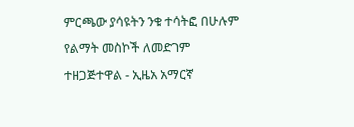ምርጫው ያሳዩትን ንቁ ተሳትፎ በሁሉም የልማት መስኮች ለመድገም ተዘጋጅተዋል - ኢዜአ አማርኛ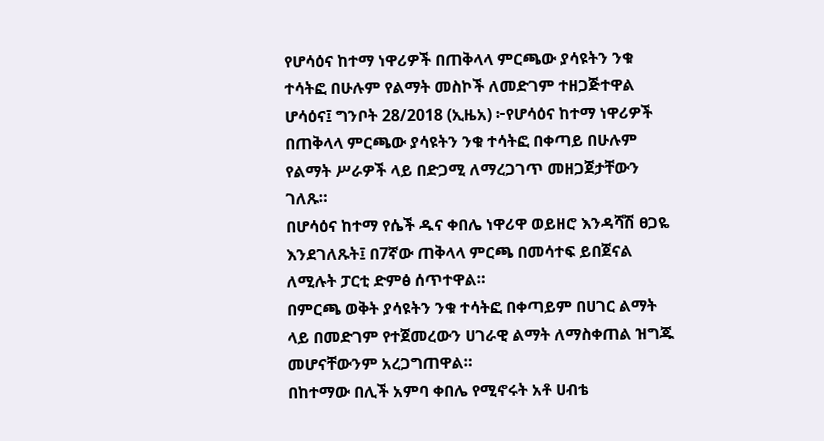የሆሳዕና ከተማ ነዋሪዎች በጠቅላላ ምርጫው ያሳዩትን ንቁ ተሳትፎ በሁሉም የልማት መስኮች ለመድገም ተዘጋጅተዋል
ሆሳዕና፤ ግንቦት 28/2018 (ኢዜአ) ፦የሆሳዕና ከተማ ነዋሪዎች በጠቅላላ ምርጫው ያሳዩትን ንቁ ተሳትፎ በቀጣይ በሁሉም የልማት ሥራዎች ላይ በድጋሚ ለማረጋገጥ መዘጋጀታቸውን ገለጹ።
በሆሳዕና ከተማ የሴች ዱና ቀበሌ ነዋሪዋ ወይዘሮ እንዳሻሽ ፀጋዬ እንደገለጹት፤ በ7ኛው ጠቅላላ ምርጫ በመሳተፍ ይበጀናል ለሚሉት ፓርቲ ድምፅ ሰጥተዋል።
በምርጫ ወቅት ያሳዩትን ንቁ ተሳትፎ በቀጣይም በሀገር ልማት ላይ በመድገም የተጀመረውን ሀገራዊ ልማት ለማስቀጠል ዝግጁ መሆናቸውንም አረጋግጠዋል።
በከተማው በሊች አምባ ቀበሌ የሚኖሩት አቶ ሀብቴ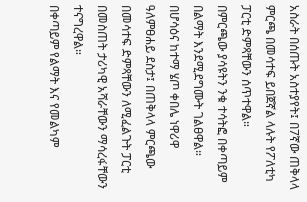አስራት በሰጡት አስተያየት፤ በ7ኛው ጠቅላላ ምርጫ በመሳተፍ ይበጀኛል ላሉት የፖለቲካ ፓርቲ ድምጻቸውን ሰጥተዋል።
በምርጫው ያሳዩትን ንቁ ተሳትፎ በቀጣይም በልማት እንደሚደግሙት ገልፀዋል።
በሆሳዕና ከተማ ሄጦ ቀበሌ ነዋሪዋ ዓለምፀሐይ ደስታ፤ በጠቅላላ ምርጫው በመሳተፍ ድምጻቸውን ለሚፈልጉት ፓርቲ በመስጠት ታሪካዊ አሻራቸውን ማሳረፋቸውን ተናግረዋል።
በቀጣይም የልማት እና የመልካም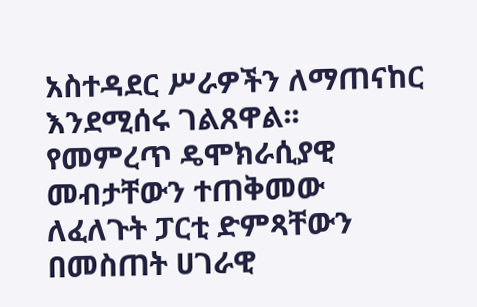አስተዳደር ሥራዎችን ለማጠናከር እንደሚሰሩ ገልጸዋል፡፡
የመምረጥ ዴሞክራሲያዊ መብታቸውን ተጠቅመው ለፈለጉት ፓርቲ ድምጻቸውን በመስጠት ሀገራዊ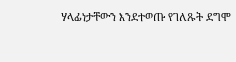ሃላፊነታቸውን እንደተወጡ የገለጹት ደግሞ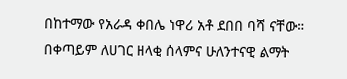በከተማው የአራዳ ቀበሌ ነዋሪ አቶ ደበበ ባሻ ናቸው።
በቀጣይም ለሀገር ዘላቂ ሰላምና ሁለንተናዊ ልማት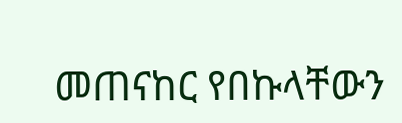መጠናከር የበኩላቸውን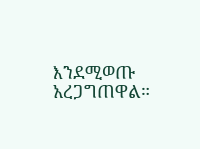እንደሚወጡ አረጋግጠዋል።